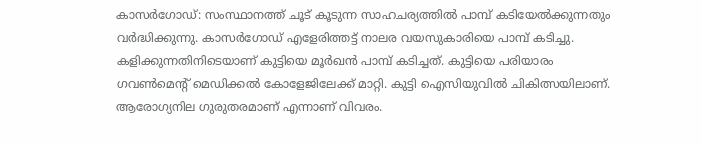കാസർഗോഡ്: സംസ്ഥാനത്ത് ചൂട് കൂടുന്ന സാഹചര്യത്തിൽ പാമ്പ് കടിയേൽക്കുന്നതും വർദ്ധിക്കുന്നു. കാസർഗോഡ് എളേരിത്തട്ട് നാലര വയസുകാരിയെ പാമ്പ് കടിച്ചു. കളിക്കുന്നതിനിടെയാണ് കുട്ടിയെ മൂർഖൻ പാമ്പ് കടിച്ചത്. കുട്ടിയെ പരിയാരം ഗവൺമെന്റ് മെഡിക്കൽ കോളേജിലേക്ക് മാറ്റി. കുട്ടി ഐസിയുവിൽ ചികിത്സയിലാണ്. ആരോഗ്യനില ഗുരുതരമാണ് എന്നാണ് വിവരം.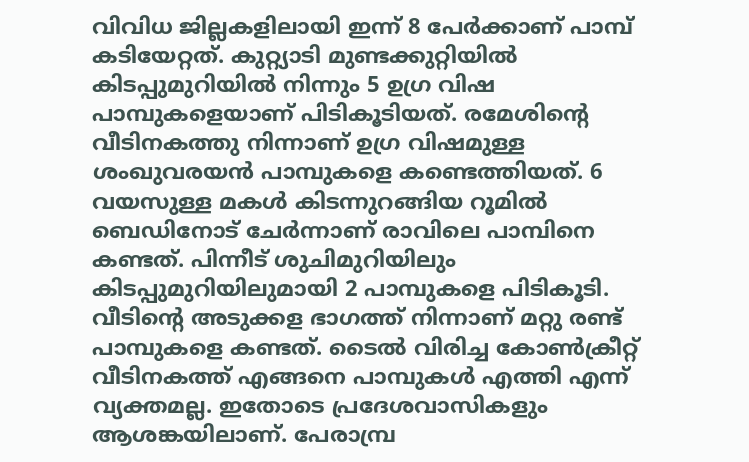വിവിധ ജില്ലകളിലായി ഇന്ന് 8 പേർക്കാണ് പാമ്പ് കടിയേറ്റത്. കുറ്റ്യാടി മുണ്ടക്കുറ്റിയിൽ കിടപ്പുമുറിയിൽ നിന്നും 5 ഉഗ്ര വിഷ പാമ്പുകളെയാണ് പിടികൂടിയത്. രമേശിന്റെ വീടിനകത്തു നിന്നാണ് ഉഗ്ര വിഷമുള്ള ശംഖുവരയൻ പാമ്പുകളെ കണ്ടെത്തിയത്. 6 വയസുള്ള മകൾ കിടന്നുറങ്ങിയ റൂമിൽ ബെഡിനോട് ചേർന്നാണ് രാവിലെ പാമ്പിനെ കണ്ടത്. പിന്നീട് ശുചിമുറിയിലും കിടപ്പുമുറിയിലുമായി 2 പാമ്പുകളെ പിടികൂടി. വീടിന്റെ അടുക്കള ഭാഗത്ത് നിന്നാണ് മറ്റു രണ്ട് പാമ്പുകളെ കണ്ടത്. ടൈൽ വിരിച്ച കോൺക്രീറ്റ് വീടിനകത്ത് എങ്ങനെ പാമ്പുകൾ എത്തി എന്ന് വ്യക്തമല്ല. ഇതോടെ പ്രദേശവാസികളും ആശങ്കയിലാണ്. പേരാമ്പ്ര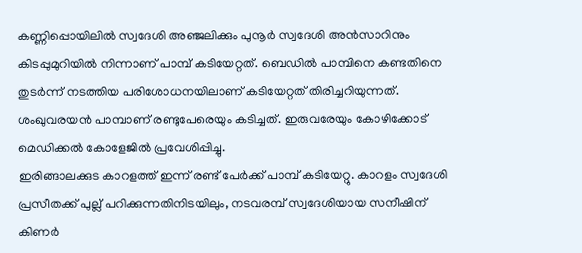കണ്ണിപ്പൊയിലിൽ സ്വദേശി അഞ്ജലിക്കും പുനൂർ സ്വദേശി അൻസാറിനും കിടപ്പുമുറിയിൽ നിന്നാണ് പാമ്പ് കടിയേറ്റത്. ബെഡിൽ പാമ്പിനെ കണ്ടതിനെ തുടർന്ന് നടത്തിയ പരിശോധനയിലാണ് കടിയേറ്റത് തിരിച്ചറിയുന്നത്. ശംഖുവരയൻ പാമ്പാണ് രണ്ടുപേരെയും കടിച്ചത്. ഇരുവരേയും കോഴിക്കോട് മെഡിക്കൽ കോളേജിൽ പ്രവേശിപ്പിച്ചു.
ഇരിങ്ങാലക്കുട കാറളത്ത് ഇന്ന് രണ്ട് പേർക്ക് പാമ്പ് കടിയേറ്റു. കാറളം സ്വദേശി പ്രസീതക്ക് പുല്ല് പറിക്കുന്നതിനിടയിലും, നടവരമ്പ് സ്വദേശിയായ സനീഷിന് കിണർ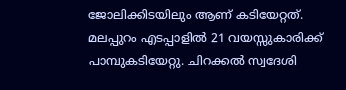ജോലിക്കിടയിലും ആണ് കടിയേറ്റത്. മലപ്പുറം എടപ്പാളിൽ 21 വയസ്സുകാരിക്ക് പാമ്പുകടിയേറ്റു. ചിറക്കൽ സ്വദേശി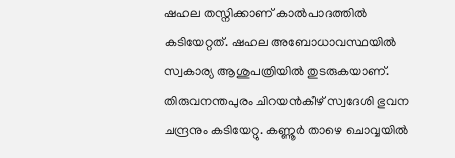ഷഹല തസ്നിക്കാണ് കാൽപാദത്തിൽ കടിയേറ്റത്. ഷഹല അബോധാവസ്ഥയിൽ സ്വകാര്യ ആശുപത്രിയിൽ തുടരുകയാണ്. തിരുവനന്തപുരം ചിറയൻകീഴ് സ്വദേശി ഭുവന ചന്ദ്രനും കടിയേറ്റു. കണ്ണൂർ താഴെ ചൊവ്വയിൽ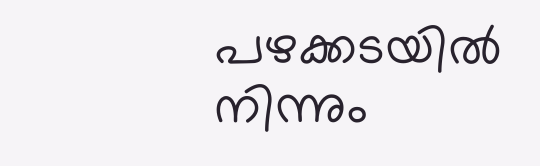പഴക്കടയിൽ നിന്നും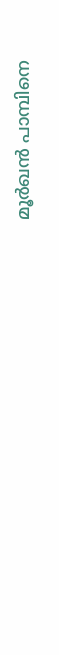മൂർഖൻ പാമ്പിനെ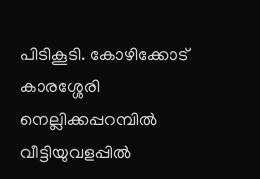പിടികൂടി. കോഴിക്കോട് കാരശ്ശേരി നെല്ലിക്കപ്പറമ്പിൽ വീട്ടിയുവളപ്പിൽ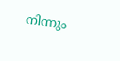നിന്നും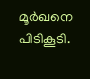മൂർഖനെ പിടികൂടി.